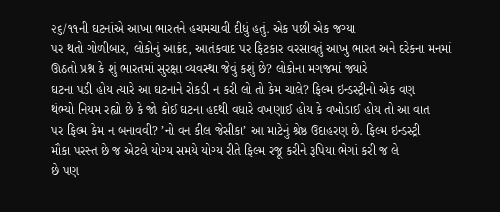૨૬/૧૧ની ઘટનાંએ આખા ભારતને હચમચાવી દીધું હતું. એક પછી એક જગ્યા
પર થતો ગોળીબાર, લોકોનું આક્રંદ, આતંકવાદ પર ફિટકાર વરસાવતું આખુ ભારત અને દરેકના મનમાં
ઊઠતો પ્રશ્ન કે શું ભારતમાં સુરક્ષા વ્યવસ્થા જેવું કશું છે? લોકોના મગજમાં જ્યારે
ઘટના પડી હોય ત્યારે આ ઘટનાને રોકડી ન કરી લો તો કેમ ચાલે? ફિલ્મ ઇન્ડસ્ટ્રીનો એક વણ
થંભ્યો નિયમ રહ્યો છે કે જો કોઈ ઘટના હદથી વધારે વખણાઈ હોય કે વખોડાઈ હોય તો આ વાત
પર ફિલ્મ કેમ ન બનાવવી? ’નો વન કીલ જેસીકા’ આ માટેનું શ્રેષ્ઠ ઉદાહરણ છે. ફિલ્મ ઇન્ડસ્ટ્રી
મૌકા પરસ્ત છે જ એટલે યોગ્ય સમયે યોગ્ય રીતે ફિલ્મ રજૂ કરીને રૂપિયા ભેગાં કરી જ લે
છે પણ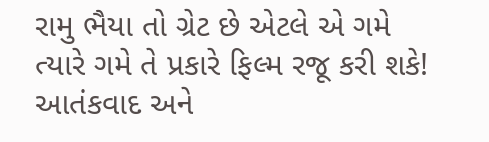રામુ ભૈયા તો ગ્રેટ છે એટલે એ ગમે ત્યારે ગમે તે પ્રકારે ફિલ્મ રજૂ કરી શકે!
આતંકવાદ અને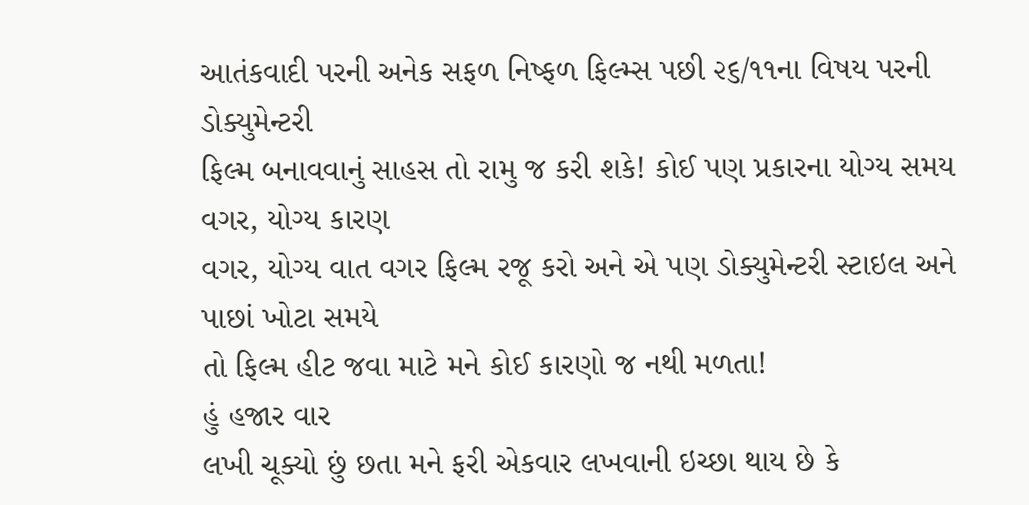આતંકવાદી પરની અનેક સફળ નિષ્ફળ ફિલ્મ્સ પછી ૨૬/૧૧ના વિષય પરની ડોક્યુમેન્ટરી
ફિલ્મ બનાવવાનું સાહસ તો રામુ જ કરી શકે! કોઈ પણ પ્રકારના યોગ્ય સમય વગર, યોગ્ય કારણ
વગર, યોગ્ય વાત વગર ફિલ્મ રજૂ કરો અને એ પણ ડોક્યુમેન્ટરી સ્ટાઇલ અને પાછાં ખોટા સમયે
તો ફિલ્મ હીટ જવા માટે મને કોઈ કારણો જ નથી મળતા!
હું હજાર વાર
લખી ચૂક્યો છું છતા મને ફરી એકવાર લખવાની ઇચ્છા થાય છે કે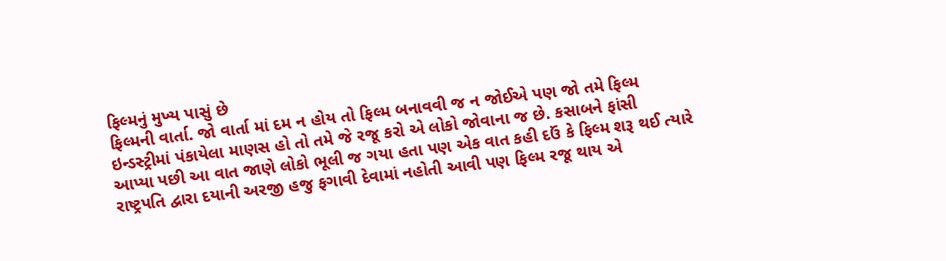ફિલ્મનું મુખ્ય પાસું છે
ફિલ્મની વાર્તા. જો વાર્તા માં દમ ન હોય તો ફિલ્મ બનાવવી જ ન જોઈએ પણ જો તમે ફિલ્મ
ઇન્ડસ્ટ્રીમાં પંકાયેલા માણસ હો તો તમે જે રજૂ કરો એ લોકો જોવાના જ છે. કસાબને ફાંસી
આપ્યા પછી આ વાત જાણે લોકો ભૂલી જ ગયા હતા પણ એક વાત કહી દઉં કે ફિલ્મ શરૂ થઈ ત્યારે
રાષ્ટ્રપતિ દ્વારા દયાની અરજી હજુ ફગાવી દેવામાં નહોતી આવી પણ ફિલ્મ રજૂ થાય એ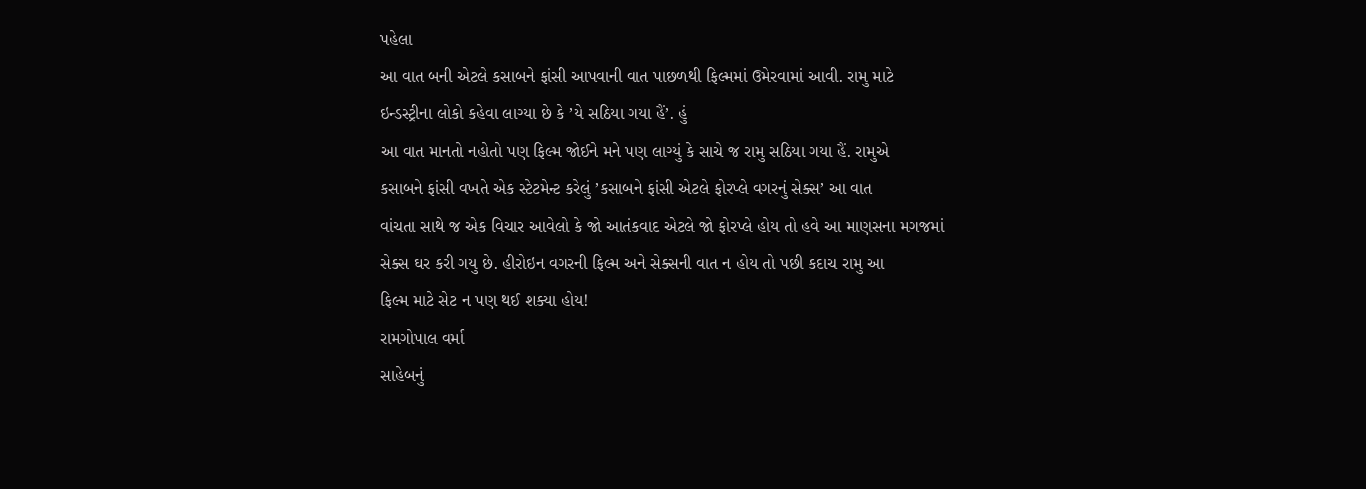પહેલા
આ વાત બની એટલે કસાબને ફાંસી આપવાની વાત પાછળથી ફિલ્મમાં ઉમેરવામાં આવી. રામુ માટે
ઇન્ડસ્ટ્રીના લોકો કહેવા લાગ્યા છે કે ’યે સઠિયા ગયા હૈં’. હું
આ વાત માનતો નહોતો પણ ફિલ્મ જોઈને મને પણ લાગ્યું કે સાચે જ રામુ સઠિયા ગયા હૈં. રામુએ
કસાબને ફાંસી વખતે એક સ્ટેટમેન્ટ કરેલું ’કસાબને ફાંસી એટલે ફોરપ્લે વગરનું સેક્સ’ આ વાત
વાંચતા સાથે જ એક વિચાર આવેલો કે જો આતંકવાદ એટલે જો ફોરપ્લે હોય તો હવે આ માણસના મગજમાં
સેક્સ ઘર કરી ગયુ છે. હીરોઇન વગરની ફિલ્મ અને સેક્સની વાત ન હોય તો પછી કદાચ રામુ આ
ફિલ્મ માટે સેટ ન પણ થઈ શક્યા હોય!
રામગોપાલ વર્મા
સાહેબનું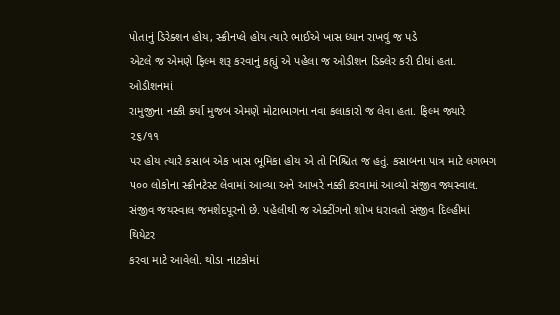પોતાનું ડિરેક્શન હોય, સ્ક્રીનપ્લે હોય ત્યારે ભાઈએ ખાસ ધ્યાન રાખવું જ પડે
એટલે જ એમણે ફિલ્મ શરૂ કરવાનું કહ્યું એ પહેલા જ ઓડીશન ડિક્લેર કરી દીધાં હતા. ઓડીશનમાં
રામુજીના નક્કી કર્યા મુજબ એમણે મોટાભાગના નવા કલાકારો જ લેવા હતા. ફિલ્મ જ્યારે ૨૬/૧૧
પર હોય ત્યારે કસાબ એક ખાસ ભૂમિકા હોય એ તો નિશ્ચિત જ હતું. કસાબના પાત્ર માટે લગભગ
૫૦૦ લોકોના સ્ક્રીનટેસ્ટ લેવામાં આવ્યા અને આખરે નક્કી કરવામાં આવ્યો સંજીવ જ્યસ્વાલ.
સંજીવ જયસ્વાલ જમશેદપૂરનો છે. પહેલીથી જ એક્ટીંગનો શોખ ધરાવતો સંજીવ દિલ્હીમાં થિયેટર
કરવા માટે આવેલો. થોડા નાટકોમાં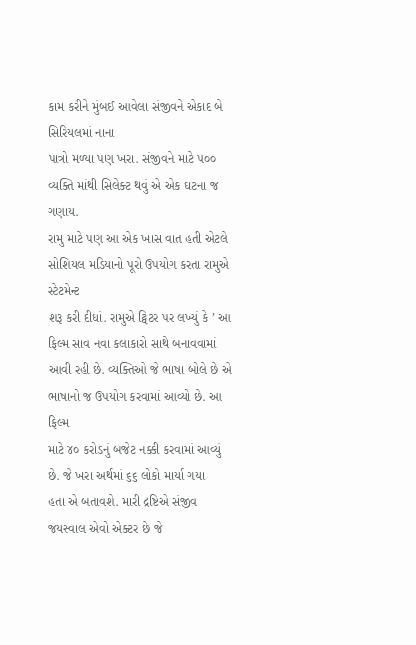કામ કરીને મુંબઈ આવેલા સંજીવને એકાદ બે સિરિયલમાં નાના
પાત્રો મળ્યા પણ ખરા. સંજીવને માટે ૫૦૦ વ્યક્તિ માંથી સિલેક્ટ થવું એ એક ઘટના જ ગણાય.
રામુ માટે પણ આ એક ખાસ વાત હતી એટલે સોશિયલ મડિયાનો પૂરો ઉપયોગ કરતા રામુએ સ્ટેટમેન્ટ
શરૂ કરી દીધાં. રામુએ ટ્વિટર પર લખ્યું કે ’ આ ફિલ્મ સાવ નવા કલાકારો સાથે બનાવવામાં
આવી રહી છે. વ્યક્તિઓ જે ભાષા બોલે છે એ ભાષાનો જ ઉપયોગ કરવામાં આવ્યો છે. આ ફિલ્મ
માટે ૪૦ કરોડનું બજેટ નક્કી કરવામાં આવ્યું છે. જે ખરા અર્થમાં ૬૬ લોકો માર્યા ગયા
હતા એ બતાવશે. મારી દ્રષ્ટિએ સંજીવ જયસ્વાલ એવો એક્ટર છે જે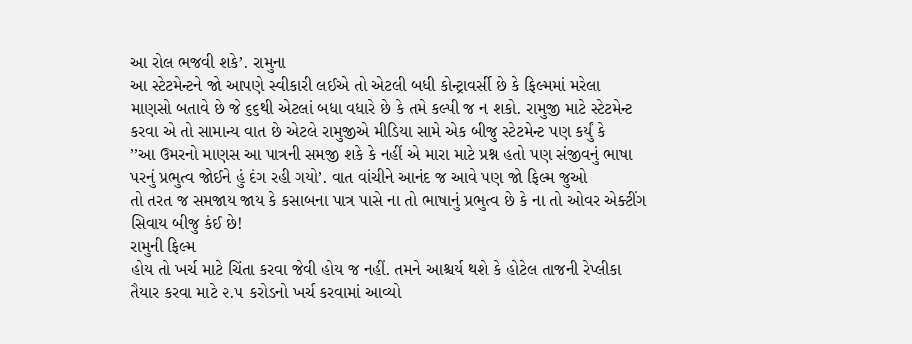આ રોલ ભજવી શકે’. રામુના
આ સ્ટેટમેન્ટને જો આપણે સ્વીકારી લઈએ તો એટલી બધી કોન્ટ્રાવર્સી છે કે ફિલ્મમાં મરેલા
માણસો બતાવે છે જે ૬૬થી એટલાં બધા વધારે છે કે તમે કલ્પી જ ન શકો. રામુજી માટે સ્ટેટમેન્ટ
કરવા એ તો સામાન્ય વાત છે એટલે રામુજીએ મીડિયા સામે એક બીજુ સ્ટેટમેન્ટ પણ કર્યું કે
’’આ ઉમરનો માણસ આ પાત્રની સમજી શકે કે નહીં એ મારા માટે પ્રશ્ન હતો પણ સંજીવનું ભાષા
પરનું પ્રભુત્વ જોઈને હું દંગ રહી ગયો’. વાત વાંચીને આનંદ જ આવે પણ જો ફિલ્મ જુઓ
તો તરત જ સમજાય જાય કે કસાબના પાત્ર પાસે ના તો ભાષાનું પ્રભુત્વ છે કે ના તો ઓવર એક્ટીંગ
સિવાય બીજુ કંઈ છે!
રામુની ફિલ્મ
હોય તો ખર્ચ માટે ચિંતા કરવા જેવી હોય જ નહીં. તમને આશ્ચર્ય થશે કે હોટેલ તાજની રેપ્લીકા
તૈયાર કરવા માટે ૨.૫ કરોડનો ખર્ચ કરવામાં આવ્યો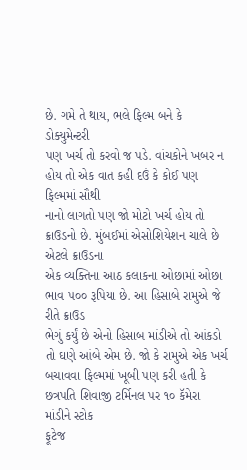છે. ગમે તે થાય, ભલે ફિલ્મ બને કે ડોક્યુમેન્ટરી
પણ ખર્ચ તો કરવો જ પડે. વાંચકોને ખબર ન હોય તો એક વાત કહી દઉં કે કોઈ પણ ફિલ્મમાં સૌથી
નાનો લાગતો પણ જો મોટો ખર્ચ હોય તો ક્રાઉડનો છે. મુંબઈમાં એસોશિયેશન ચાલે છે એટલે ક્રાઉડના
એક વ્યક્તિના આઠ કલાકના ઓછામાં ઓછા ભાવ ૫૦૦ રૂપિયા છે. આ હિસાબે રામુએ જે રીતે ક્રાઉડ
ભેગું કર્યું છે એનો હિસાબ માંડીએ તો આંકડો તો ઘણે આંબે એમ છે. જો કે રામુએ એક ખર્ચ
બચાવવા ફિલ્મમાં ખૂબી પણ કરી હતી કે છત્રપતિ શિવાજી ટર્મિનલ પર ૧૦ કૅમેરા માંડીને સ્ટોક
ફૂટેજ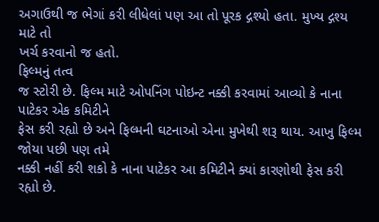અગાઉથી જ ભેગાં કરી લીધેલાં પણ આ તો પૂરક દ્ગશ્યો હતા. મુખ્ય દ્ગશ્ય માટે તો
ખર્ચ કરવાનો જ હતો.
ફિલ્મનું તત્વ
જ સ્ટોરી છે. ફિલ્મ માટે ઓપનિંગ પોઇન્ટ નક્કી કરવામાં આવ્યો કે નાના પાટેકર એક કમિટીને
ફેસ કરી રહ્યો છે અને ફિલ્મની ઘટનાઓ એના મુખેથી શરૂ થાય. આખુ ફિલ્મ જોયા પછી પણ તમે
નક્કી નહીં કરી શકો કે નાના પાટેકર આ કમિટીને ક્યાં કારણોથી ફેસ કરી રહ્યો છે.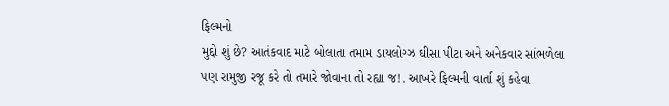ફિલ્મનો
મુદ્દો શું છે? આતંકવાદ માટે બોલાતા તમામ ડાયલોગ્ઝ ઘીસા પીટા અને અનેકવાર સાંભળેલા
પણ રામુજી રજૂ કરે તો તમારે જોવાના તો રહ્યા જ!. આખરે ફિલ્મની વાર્તા શું કહેવા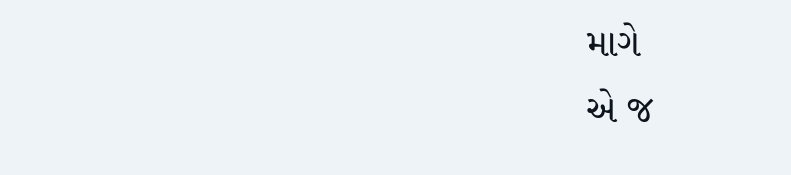માગે
એ જ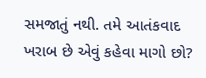સમજાતું નથી. તમે આતંકવાદ ખરાબ છે એવું કહેવા માગો છો?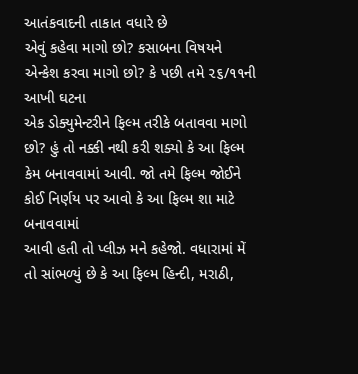આતંકવાદની તાકાત વધારે છે
એવું કહેવા માગો છો? કસાબના વિષયને એન્કેશ કરવા માગો છો? કે પછી તમે ૨૬/૧૧ની આખી ઘટના
એક ડોક્યુમેન્ટરીને ફિલ્મ તરીકે બતાવવા માગો છો? હું તો નક્કી નથી કરી શક્યો કે આ ફિલ્મ
કેમ બનાવવામાં આવી. જો તમે ફિલ્મ જોઈને કોઈ નિર્ણય પર આવો કે આ ફિલ્મ શા માટે બનાવવામાં
આવી હતી તો પ્લીઝ મને કહેજો. વધારામાં મેં તો સાંભળ્યું છે કે આ ફિલ્મ હિન્દી, મરાઠી,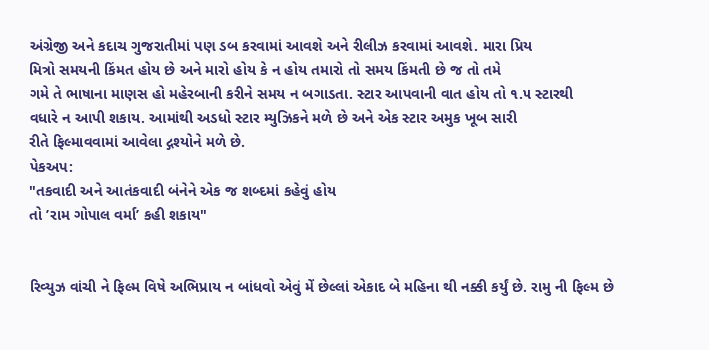અંગ્રેજી અને કદાચ ગુજરાતીમાં પણ ડબ કરવામાં આવશે અને રીલીઝ કરવામાં આવશે. મારા પ્રિય
મિત્રો સમયની કિંમત હોય છે અને મારો હોય કે ન હોય તમારો તો સમય કિંમતી છે જ તો તમે
ગમે તે ભાષાના માણસ હો મહેરબાની કરીને સમય ન બગાડતા. સ્ટાર આપવાની વાત હોય તો ૧.૫ સ્ટારથી
વધારે ન આપી શકાય. આમાંથી અડધો સ્ટાર મ્યુઝિકને મળે છે અને એક સ્ટાર અમુક ખૂબ સારી
રીતે ફિલ્માવવામાં આવેલા દ્ગશ્યોને મળે છે.
પેકઅપ:
"તકવાદી અને આતંકવાદી બંનેને એક જ શબ્દમાં કહેવું હોય
તો ’રામ ગોપાલ વર્મા’ કહી શકાય"


રિવ્યુઝ વાંચી ને ફિલ્મ વિષે અભિપ્રાય ન બાંધવો એવું મેં છેલ્લાં એકાદ બે મહિના થી નક્કી કર્યું છે. રામુ ની ફિલ્મ છે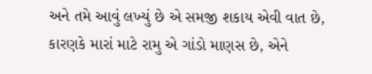અને તમે આવું લખ્યું છે એ સમજી શકાય એવી વાત છે, કારણકે મારાં માટે રામુ એ ગાંડો માણસ છે, એને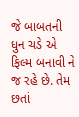જે બાબતની ધુન ચડે એ ફિલ્મ બનાવી ને જ રહે છે. તેમ છતાં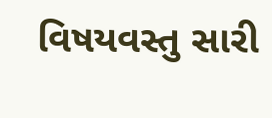વિષયવસ્તુ સારી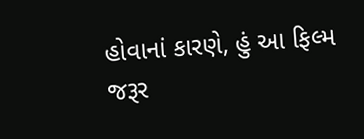હોવાનાં કારણે, હું આ ફિલ્મ જરૂર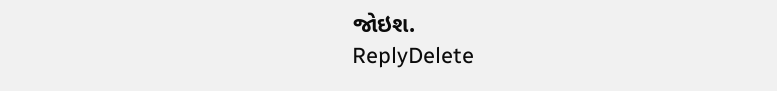જોઇશ.
ReplyDelete